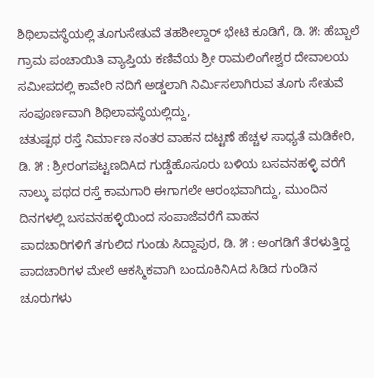ಶಿಥಿಲಾವಸ್ಥೆಯಲ್ಲಿ ತೂಗುಸೇತುವೆ ತಹಶೀಲ್ದಾರ್ ಭೇಟಿ ಕೂಡಿಗೆ, ಡಿ. ೫: ಹೆಬ್ಬಾಲೆ ಗ್ರಾಮ ಪಂಚಾಯಿತಿ ವ್ಯಾಪ್ತಿಯ ಕಣಿವೆಯ ಶ್ರೀ ರಾಮಲಿಂಗೇಶ್ವರ ದೇವಾಲಯ ಸಮೀಪದಲ್ಲಿ ಕಾವೇರಿ ನದಿಗೆ ಅಡ್ಡಲಾಗಿ ನಿರ್ಮಿಸಲಾಗಿರುವ ತೂಗು ಸೇತುವೆ ಸಂಪೂರ್ಣವಾಗಿ ಶಿಥಿಲಾವಸ್ಥೆಯಲ್ಲಿದ್ದು,
ಚತುಷ್ಪಥ ರಸ್ತೆ ನಿರ್ಮಾಣ ನಂತರ ವಾಹನ ದಟ್ಟಣೆ ಹೆಚ್ಚಳ ಸಾಧ್ಯತೆ ಮಡಿಕೇರಿ, ಡಿ. ೫ : ಶ್ರೀರಂಗಪಟ್ಟಣದಿAದ ಗುಡ್ಡೆಹೊಸೂರು ಬಳಿಯ ಬಸವನಹಳ್ಳಿ ವರೆಗೆ ನಾಲ್ಕು ಪಥದ ರಸ್ತೆ ಕಾಮಗಾರಿ ಈಗಾಗಲೇ ಆರಂಭವಾಗಿದ್ದು, ಮುಂದಿನ ದಿನಗಳಲ್ಲಿ ಬಸವನಹಳ್ಳಿಯಿಂದ ಸಂಪಾಜೆವರೆಗೆ ವಾಹನ
ಪಾದಚಾರಿಗಳಿಗೆ ತಗುಲಿದ ಗುಂಡು ಸಿದ್ದಾಪುರ, ಡಿ. ೫ : ಅಂಗಡಿಗೆ ತೆರಳುತ್ತಿದ್ದ ಪಾದಚಾರಿಗಳ ಮೇಲೆ ಆಕಸ್ಮಿಕವಾಗಿ ಬಂದೂಕಿನಿAದ ಸಿಡಿದ ಗುಂಡಿನ ಚೂರುಗಳು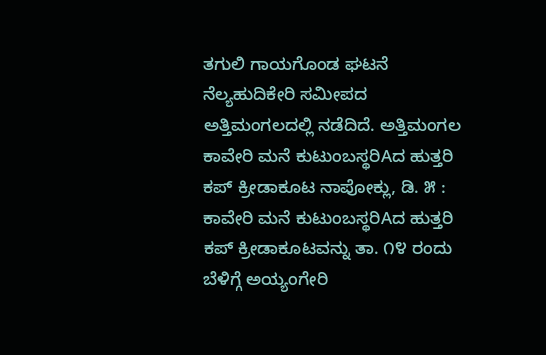ತಗುಲಿ ಗಾಯಗೊಂಡ ಘಟನೆ ನೆಲ್ಯಹುದಿಕೇರಿ ಸಮೀಪದ ಅತ್ತಿಮಂಗಲದಲ್ಲಿ ನಡೆದಿದೆ. ಅತ್ತಿಮಂಗಲ
ಕಾವೇರಿ ಮನೆ ಕುಟುಂಬಸ್ಥರಿAದ ಹುತ್ತರಿ ಕಪ್ ಕ್ರೀಡಾಕೂಟ ನಾಪೋಕ್ಲು, ಡಿ. ೫ : ಕಾವೇರಿ ಮನೆ ಕುಟುಂಬಸ್ಥರಿAದ ಹುತ್ತರಿ ಕಪ್ ಕ್ರೀಡಾಕೂಟವನ್ನು ತಾ. ೧೪ ರಂದು ಬೆಳಿಗ್ಗೆ ಅಯ್ಯಂಗೇರಿ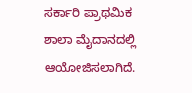ಸರ್ಕಾರಿ ಪ್ರಾಥಮಿಕ ಶಾಲಾ ಮೈದಾನದಲ್ಲಿ ಆಯೋಜಿಸಲಾಗಿದೆ.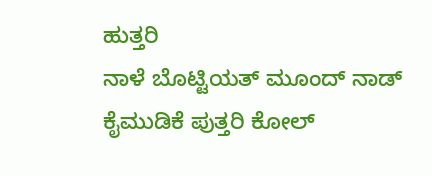ಹುತ್ತರಿ
ನಾಳೆ ಬೊಟ್ಟಿಯತ್ ಮೂಂದ್ ನಾಡ್ ಕೈಮುಡಿಕೆ ಪುತ್ತರಿ ಕೋಲ್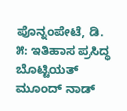ಪೊನ್ನಂಪೇಟೆ, ಡಿ. ೫: ಇತಿಹಾಸ ಪ್ರಸಿದ್ಧ ಬೊಟ್ಟಿಯತ್ ಮೂಂದ್ ನಾಡ್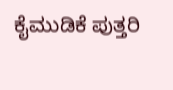ಕೈಮುಡಿಕೆ ಪುತ್ತರಿ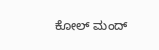ಕೋಲ್ ಮಂದ್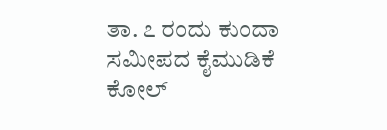ತಾ. ೭ ರಂದು ಕುಂದಾ ಸಮೀಪದ ಕೈಮುಡಿಕೆ ಕೋಲ್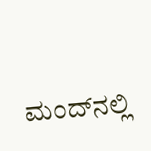ಮಂದ್‌ನಲ್ಲಿ